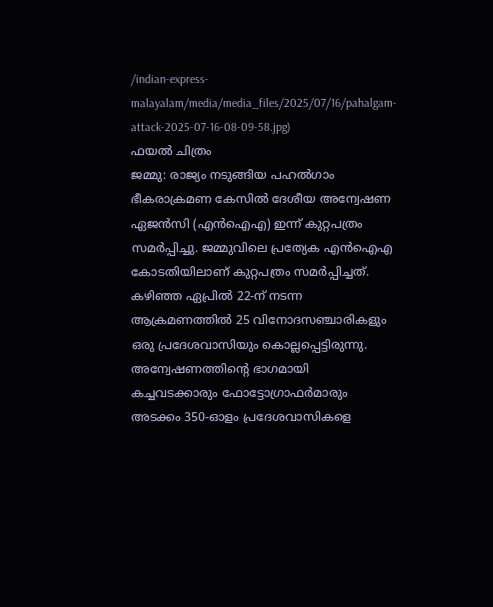/indian-express-malayalam/media/media_files/2025/07/16/pahalgam-attack-2025-07-16-08-09-58.jpg)
ഫയൽ ചിത്രം
ജമ്മു: രാജ്യം നടുങ്ങിയ പഹൽഗാം ഭീകരാക്രമണ കേസിൽ ദേശീയ അന്വേഷണ ഏജൻസി (എൻഐഎ) ഇന്ന് കുറ്റപത്രം സമർപ്പിച്ചു. ജമ്മുവിലെ പ്രത്യേക എൻഐഎ കോടതിയിലാണ് കുറ്റപത്രം സമർപ്പിച്ചത്. കഴിഞ്ഞ ഏപ്രിൽ 22-ന് നടന്ന ആക്രമണത്തിൽ 25 വിനോദസഞ്ചാരികളും ഒരു പ്രദേശവാസിയും കൊല്ലപ്പെട്ടിരുന്നു.
അന്വേഷണത്തിന്റെ ഭാഗമായി കച്ചവടക്കാരും ഫോട്ടോഗ്രാഫർമാരും അടക്കം 350-ഓളം പ്രദേശവാസികളെ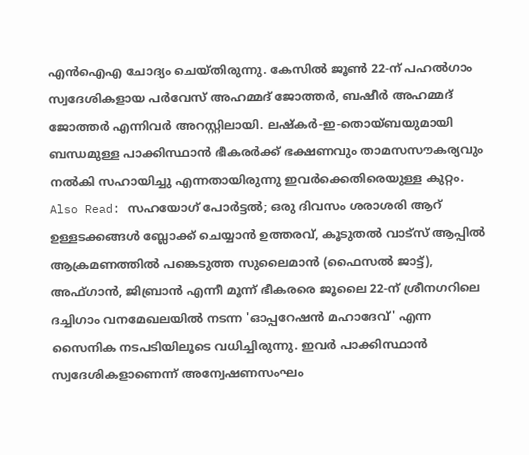എൻഐഎ ചോദ്യം ചെയ്തിരുന്നു. കേസിൽ ജൂൺ 22-ന് പഹൽഗാം സ്വദേശികളായ പർവേസ് അഹമ്മദ് ജോത്തർ, ബഷീർ അഹമ്മദ് ജോത്തർ എന്നിവർ അറസ്റ്റിലായി. ലഷ്കർ-ഇ-തൊയ്ബയുമായി ബന്ധമുള്ള പാക്കിസ്ഥാൻ ഭീകരർക്ക് ഭക്ഷണവും താമസസൗകര്യവും നൽകി സഹായിച്ചു എന്നതായിരുന്നു ഇവർക്കെതിരെയുള്ള കുറ്റം.
Also Read: സഹയോഗ് പോർട്ടൽ; ഒരു ദിവസം ശരാശരി ആറ് ഉള്ളടക്കങ്ങൾ ബ്ലോക്ക് ചെയ്യാൻ ഉത്തരവ്, കൂടുതൽ വാട്സ് ആപ്പിൽ
ആക്രമണത്തിൽ പങ്കെടുത്ത സുലൈമാൻ (ഫൈസൽ ജാട്ട്), അഫ്ഗാൻ, ജിബ്രാൻ എന്നീ മൂന്ന് ഭീകരരെ ജൂലൈ 22-ന് ശ്രീനഗറിലെ ദച്ചിഗാം വനമേഖലയിൽ നടന്ന 'ഓപ്പറേഷൻ മഹാദേവ്' എന്ന സൈനിക നടപടിയിലൂടെ വധിച്ചിരുന്നു. ഇവർ പാക്കിസ്ഥാൻ സ്വദേശികളാണെന്ന് അന്വേഷണസംഘം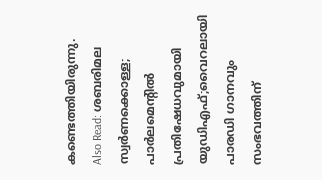കണ്ടെത്തിയിരുന്നു.
Also Read: ശബരിമല സ്വർണക്കൊള്ള; പാർലമെന്റിൽ പ്രതിഷേധവുമായി യുഡിഎഫ്;വൈറലായി പാരഡി ഗാനവും
സംഭവത്തിന്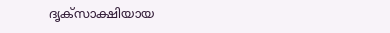ദൃക്സാക്ഷിയായ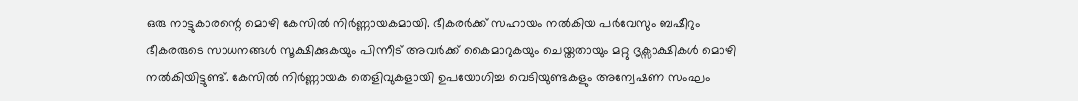ഒരു നാട്ടുകാരന്റെ മൊഴി കേസിൽ നിർണ്ണായകമായി. ഭീകരർക്ക് സഹായം നൽകിയ പർവേസും ബഷീറും ഭീകരരുടെ സാധനങ്ങൾ സൂക്ഷിക്കുകയും പിന്നീട് അവർക്ക് കൈമാറുകയും ചെയ്തതായും മറ്റു ദൃക്സാക്ഷികൾ മൊഴി നൽകിയിട്ടുണ്ട്. കേസിൽ നിർണ്ണായക തെളിവുകളായി ഉപയോഗിച്ച വെടിയുണ്ടകളും അന്വേഷണ സംഘം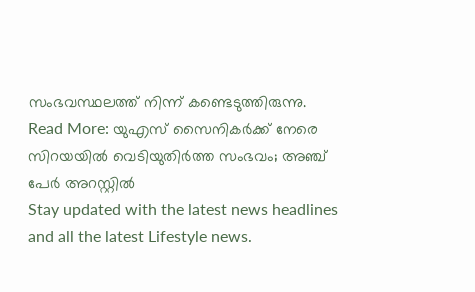സംഭവസ്ഥലത്ത് നിന്ന് കണ്ടെടുത്തിരുന്നു.
Read More: യുഎസ് സൈനികർക്ക് നേരെ സിറയയിൽ വെടിയുതിർത്ത സംഭവം; അഞ്ച് പേർ അറസ്റ്റിൽ
Stay updated with the latest news headlines and all the latest Lifestyle news.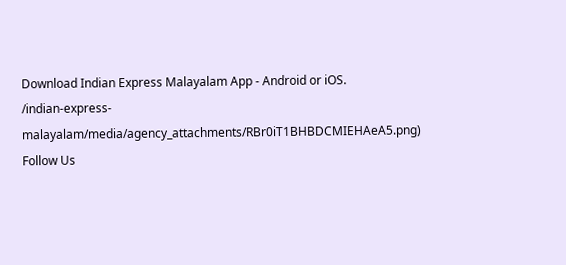Download Indian Express Malayalam App - Android or iOS.
/indian-express-malayalam/media/agency_attachments/RBr0iT1BHBDCMIEHAeA5.png)
Follow Us